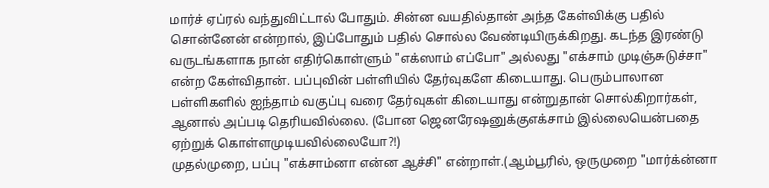மார்ச் ஏப்ரல் வந்துவிட்டால் போதும். சின்ன வயதில்தான் அந்த கேள்விக்கு பதில் சொன்னேன் என்றால், இப்போதும் பதில் சொல்ல வேண்டியிருக்கிறது. கடந்த இரண்டு வருடங்களாக நான் எதிர்கொள்ளும் "எக்ஸாம் எப்போ" அல்லது "எக்சாம் முடிஞ்சுடுச்சா" என்ற கேள்விதான். பப்புவின் பள்ளியில் தேர்வுகளே கிடையாது. பெரும்பாலான பள்ளிகளில் ஐந்தாம் வகுப்பு வரை தேர்வுகள் கிடையாது என்றுதான் சொல்கிறார்கள், ஆனால் அப்படி தெரியவில்லை. (போன ஜெனரேஷனுக்குஎக்சாம் இல்லையென்பதை ஏற்றுக் கொள்ளமுடியவில்லையோ?!)
முதல்முறை, பப்பு "எக்சாம்னா என்ன ஆச்சி" என்றாள்.(ஆம்பூரில், ஒருமுறை "மார்க்ன்னா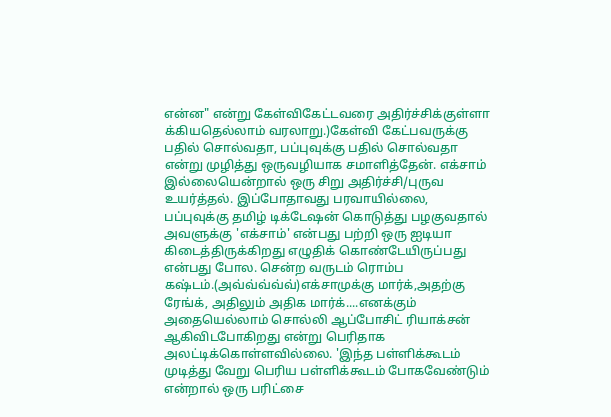என்ன" என்று கேள்விகேட்டவரை அதிர்ச்சிக்குள்ளா க்கியதெல்லாம் வரலாறு.)கேள்வி கேட்பவருக்கு பதில் சொல்வதா, பப்புவுக்கு பதில் சொல்வதா என்று முழித்து ஒருவழியாக சமாளித்தேன். எக்சாம் இல்லையென்றால் ஒரு சிறு அதிர்ச்சி/புருவ உயர்த்தல். இப்போதாவது பரவாயில்லை, பப்புவுக்கு தமிழ் டிக்டேஷன் கொடுத்து பழகுவதால் அவளுக்கு 'எக்சாம்' என்பது பற்றி ஒரு ஐடியா கிடைத்திருக்கிறது எழுதிக் கொண்டேயிருப்பது என்பது போல. சென்ற வருடம் ரொம்ப கஷ்டம்.(அவ்வ்வ்வ்வ்)எக்சாமுக்கு மார்க்,அதற்கு ரேங்க், அதிலும் அதிக மார்க்....எனக்கும் அதையெல்லாம் சொல்லி ஆப்போசிட் ரியாக்சன் ஆகிவிடபோகிறது என்று பெரிதாக அலட்டிக்கொள்ளவில்லை. 'இந்த பள்ளிக்கூடம் முடித்து வேறு பெரிய பள்ளிக்கூடம் போகவேண்டும் என்றால் ஒரு பரிட்சை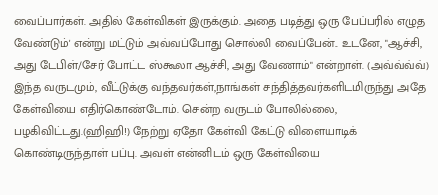வைப்பார்கள். அதில் கேள்விகள் இருக்கும். அதை படித்து ஒரு பேப்பரில் எழுத வேண்டும்' என்று மட்டும் அவ்வப்போது சொல்லி வைப்பேன்.. உடனே, "ஆச்சி, அது டேபிள்/சேர் போட்ட ஸ்கூலா ஆச்சி, அது வேணாம்" என்றாள். (அவ்வ்வ்வ்)
இந்த வருடமும், வீட்டுக்கு வந்தவர்கள்,நாங்கள் சந்தித்தவர்களிடமிருந்து அதே கேள்வியை எதிர்கொண்டோம். சென்ற வருடம் போலில்லை, பழகிவிட்டது.(ஹிஹி!) நேற்று ஏதோ கேள்வி கேட்டு விளையாடிக் கொண்டிருந்தாள் பப்பு. அவள் என்னிடம் ஒரு கேள்வியை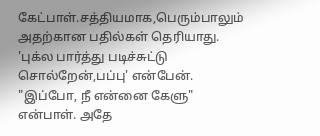கேட்பாள்.சத்தியமாக,பெரும்பாலும் அதற்கான பதில்கள் தெரியாது. 'புக்ல பார்த்து படிச்சுட்டு சொல்றேன்,பப்பு' என்பேன். "இப்போ, நீ என்னை கேளு" என்பாள். அதே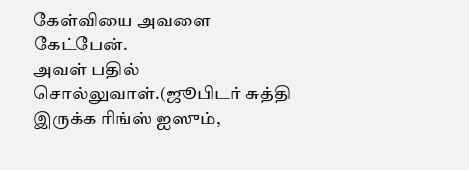கேள்வியை அவளை கேட்பேன்.
அவள் பதில் சொல்லுவாள்.(ஜூபிடர் சுத்தி இருக்க ரிங்ஸ் ஐஸும்,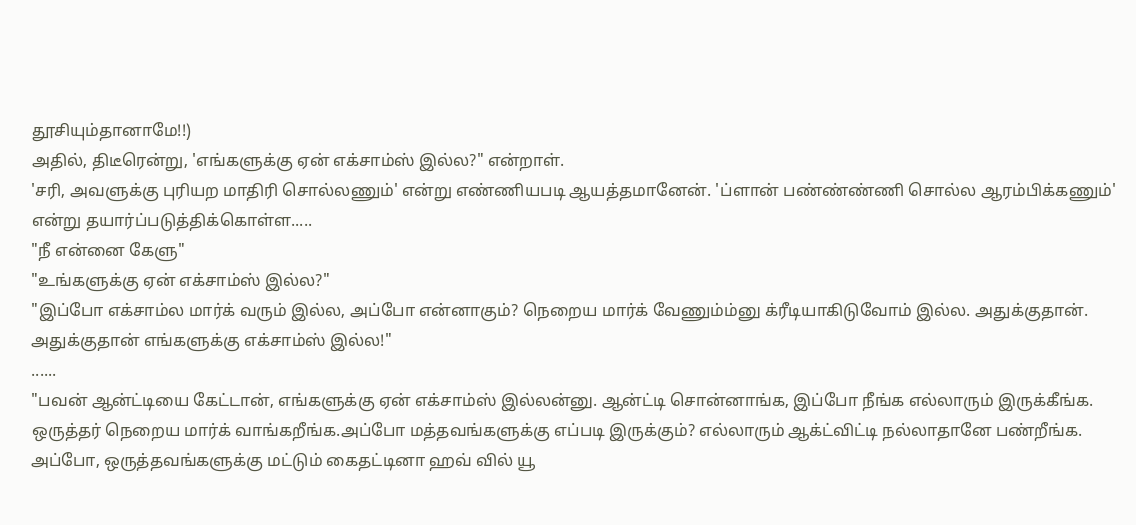தூசியும்தானாமே!!)
அதில், திடீரென்று, 'எங்களுக்கு ஏன் எக்சாம்ஸ் இல்ல?" என்றாள்.
'சரி, அவளுக்கு புரியற மாதிரி சொல்லணும்' என்று எண்ணியபடி ஆயத்தமானேன். 'ப்ளான் பண்ண்ண்ணி சொல்ல ஆரம்பிக்கணும்' என்று தயார்ப்படுத்திக்கொள்ள.....
"நீ என்னை கேளு"
"உங்களுக்கு ஏன் எக்சாம்ஸ் இல்ல?"
"இப்போ எக்சாம்ல மார்க் வரும் இல்ல, அப்போ என்னாகும்? நெறைய மார்க் வேணும்ம்னு க்ரீடியாகிடுவோம் இல்ல. அதுக்குதான். அதுக்குதான் எங்களுக்கு எக்சாம்ஸ் இல்ல!"
......
"பவன் ஆன்ட்டியை கேட்டான், எங்களுக்கு ஏன் எக்சாம்ஸ் இல்லன்னு. ஆன்ட்டி சொன்னாங்க, இப்போ நீங்க எல்லாரும் இருக்கீங்க. ஒருத்தர் நெறைய மார்க் வாங்கறீங்க.அப்போ மத்தவங்களுக்கு எப்படி இருக்கும்? எல்லாரும் ஆக்ட்விட்டி நல்லாதானே பண்றீங்க. அப்போ, ஒருத்தவங்களுக்கு மட்டும் கைதட்டினா ஹவ் வில் யூ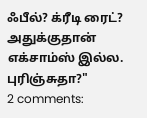ஃபீல்? க்ரீடி ரைட்? அதுக்குதான் எக்சாம்ஸ் இல்ல. புரிஞ்சுதா?"
2 comments: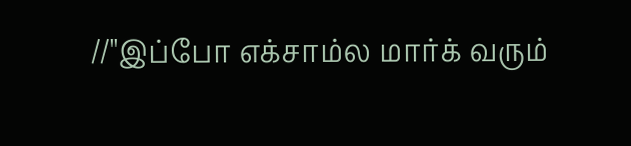//"இப்போ எக்சாம்ல மார்க் வரும்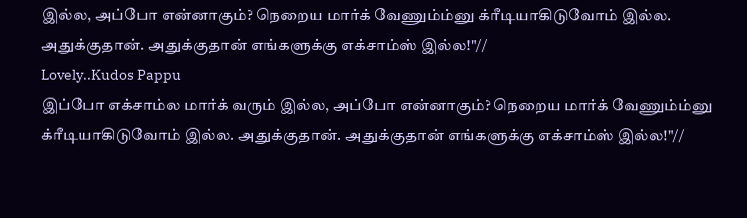இல்ல, அப்போ என்னாகும்? நெறைய மார்க் வேணும்ம்னு க்ரீடியாகிடுவோம் இல்ல. அதுக்குதான். அதுக்குதான் எங்களுக்கு எக்சாம்ஸ் இல்ல!"//
Lovely..Kudos Pappu
இப்போ எக்சாம்ல மார்க் வரும் இல்ல, அப்போ என்னாகும்? நெறைய மார்க் வேணும்ம்னு க்ரீடியாகிடுவோம் இல்ல. அதுக்குதான். அதுக்குதான் எங்களுக்கு எக்சாம்ஸ் இல்ல!"//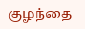குழந்தை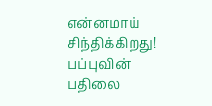என்னமாய் சிந்திக்கிறது!
பப்புவின் பதிலை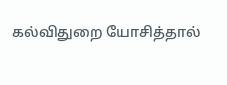கல்விதுறை யோசித்தால்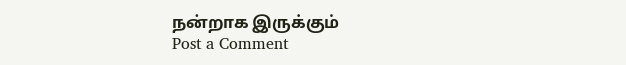நன்றாக இருக்கும்
Post a Comment